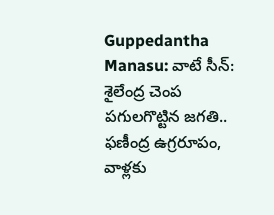Guppedantha Manasu: వాటే సీన్: శైలేంద్ర చెంప పగులగొట్టిన జగతి.. ఫణీంద్ర ఉగ్రరూపం, వాళ్లకు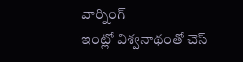వార్నింగ్
ఇంట్లో విశ్వనాథంతో చెస్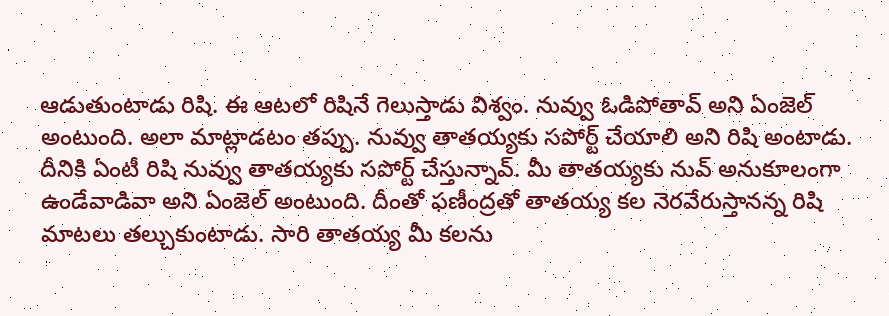ఆడుతుంటాడు రిషి. ఈ ఆటలో రిషినే గెలుస్తాడు విశ్వం. నువ్వు ఓడిపోతావ్ అని ఏంజెల్ అంటుంది. అలా మాట్లాడటం తప్పు. నువ్వు తాతయ్యకు సపోర్ట్ చేయాలి అని రిషి అంటాడు. దీనికి ఏంటీ రిషి నువ్వు తాతయ్యకు సపోర్ట్ చేస్తున్నావ్. మీ తాతయ్యకు నువ్ అనుకూలంగా ఉండేవాడివా అని ఏంజెల్ అంటుంది. దీంతో ఫణీంద్రతో తాతయ్య కల నెరవేరుస్తానన్న రిషి మాటలు తల్చుకుంటాడు. సారి తాతయ్య మీ కలను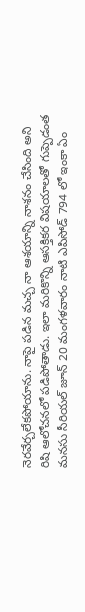నెరవేర్చలేకపోయాను. నాపై పడిన మచ్చ నా ఆశయాన్ని నాశనం చేసింది అని రిషి ఆలోచనలో పడిపోతాడు. ఇలా మరికొన్ని ఆసక్తికర విషయాలతో గుప్పెడంత మనసు సీరియల్ జూన్ 20 మంగళవారం నాటి ఎపిసోడ్ 794 లో ఇంకా ఏం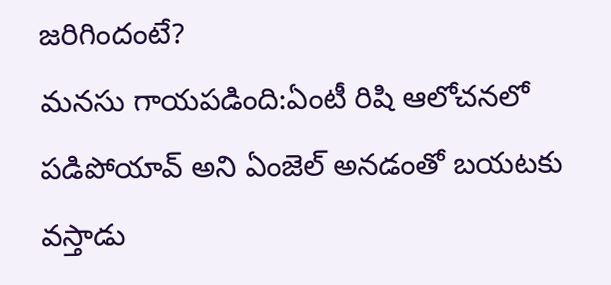జరిగిందంటే?
మనసు గాయపడింది:ఏంటీ రిషి ఆలోచనలో పడిపోయావ్ అని ఏంజెల్ అనడంతో బయటకు వస్తాడు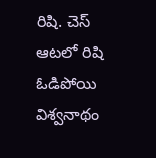రిషి. చెస్ ఆటలో రిషి ఓడిపోయి విశ్వనాథం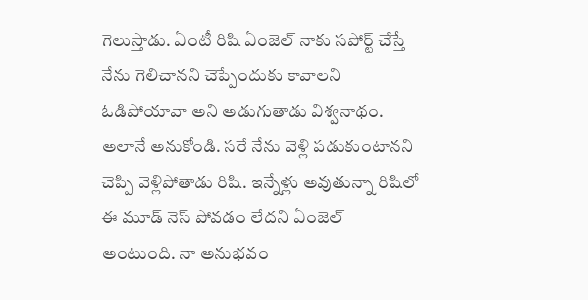గెలుస్తాడు. ఏంటీ రిషి ఏంజెల్ నాకు సపోర్ట్ చేస్తే నేను గెలిచానని చెప్పేందుకు కావాలని ఓడిపోయావా అని అడుగుతాడు విశ్వనాథం. అలానే అనుకోండి. సరే నేను వెళ్లి పడుకుంటానని చెప్పి వెళ్లిపోతాడు రిషి. ఇన్నేళ్లు అవుతున్నా రిషిలో ఈ మూడ్ నెస్ పోవడం లేదని ఏంజెల్ అంటుంది. నా అనుభవం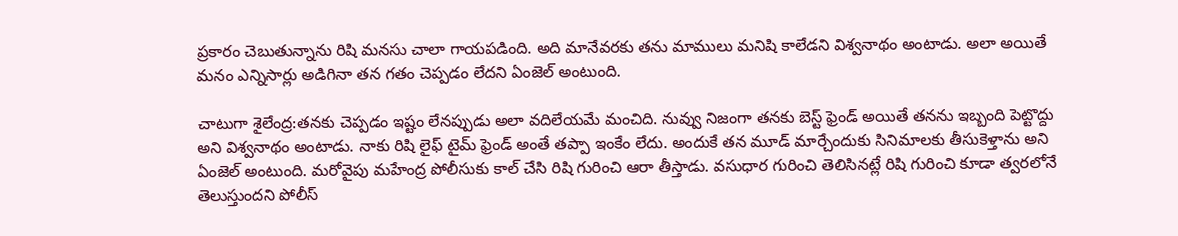ప్రకారం చెబుతున్నాను రిషి మనసు చాలా గాయపడింది. అది మానేవరకు తను మాములు మనిషి కాలేడని విశ్వనాథం అంటాడు. అలా అయితే మనం ఎన్నిసార్లు అడిగినా తన గతం చెప్పడం లేదని ఏంజెల్ అంటుంది.

చాటుగా శైలేంద్ర:తనకు చెప్పడం ఇష్టం లేనప్పుడు అలా వదిలేయమే మంచిది. నువ్వు నిజంగా తనకు బెస్ట్ ఫ్రెండ్ అయితే తనను ఇబ్బంది పెట్టొద్దు అని విశ్వనాథం అంటాడు. నాకు రిషి లైఫ్ టైమ్ ఫ్రెండ్ అంతే తప్పా ఇంకేం లేదు. అందుకే తన మూడ్ మార్చేందుకు సినిమాలకు తీసుకెళ్తాను అని ఏంజెల్ అంటుంది. మరోవైపు మహేంద్ర పోలీసుకు కాల్ చేసి రిషి గురించి ఆరా తీస్తాడు. వసుధార గురించి తెలిసినట్లే రిషి గురించి కూడా త్వరలోనే తెలుస్తుందని పోలీస్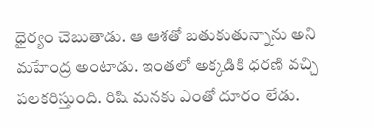ధైర్యం చెబుతాడు. ఆ ఆశతో బతుకుతున్నాను అని మహేంద్ర అంటాడు. ఇంతలో అక్కడికి ధరణి వచ్చి పలకరిస్తుంది. రిషి మనకు ఎంతో దూరం లేడు.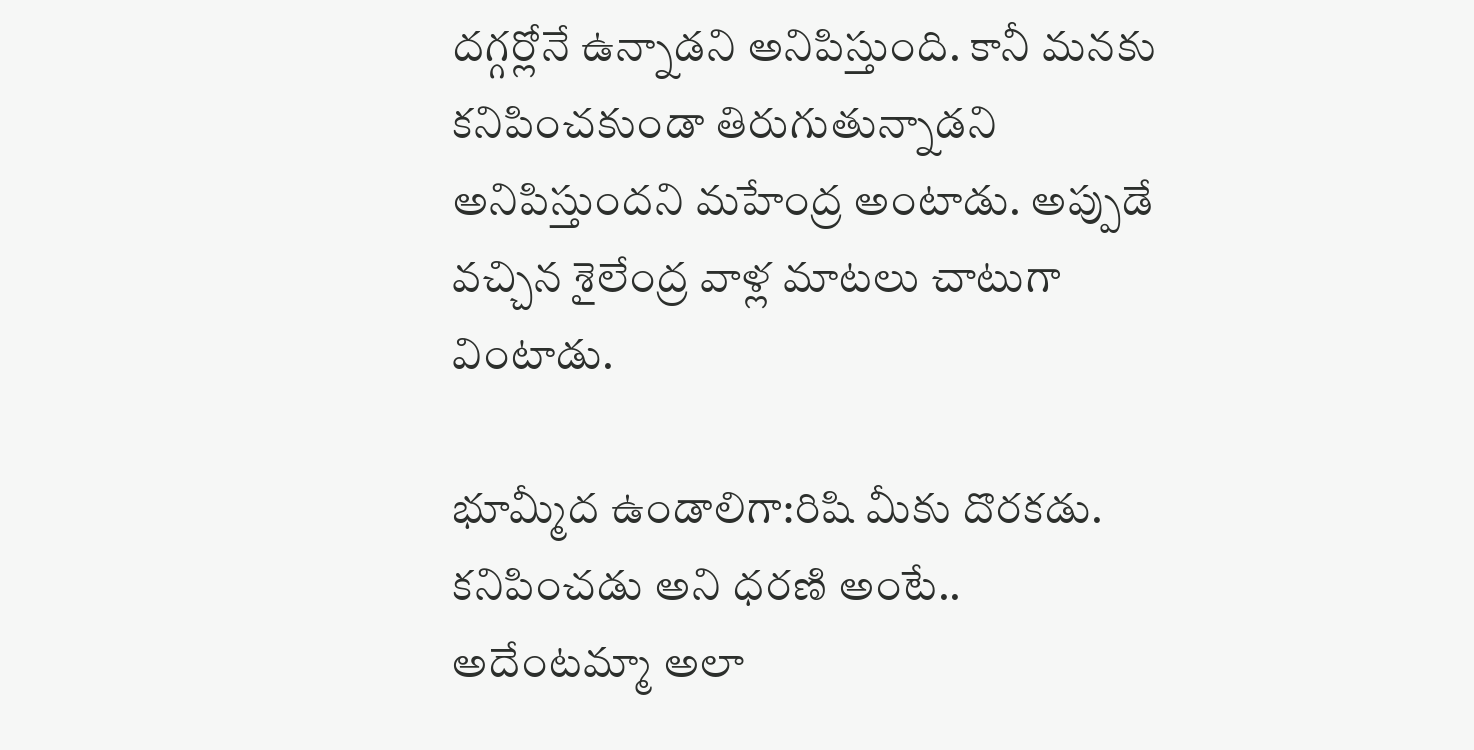దగ్గర్లోనే ఉన్నాడని అనిపిస్తుంది. కానీ మనకు కనిపించకుండా తిరుగుతున్నాడని అనిపిస్తుందని మహేంద్ర అంటాడు. అప్పుడే వచ్చిన శైలేంద్ర వాళ్ల మాటలు చాటుగా వింటాడు.

భూమ్మీద ఉండాలిగా:రిషి మీకు దొరకడు. కనిపించడు అని ధరణి అంటే.. అదేంటమ్మా అలా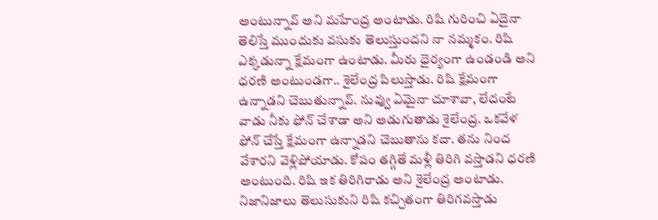అంటున్నావ్ అని మహేంద్ర అంటాడు. రిషి గురించి ఏదైనా తెలిస్తే ముందుకు వసుకు తెలుస్తుందని నా నమ్మకం. రిషి ఎక్కడున్నా క్షేమంగా ఉంటాడు. మీరు ధైర్యంగా ఉండండి అని ధరణి అంటుండగా.. శైలేంద్ర పిలుస్తాడు. రిషి క్షేమంగా ఉన్నాడని చెబుతున్నావ్. నువ్వు ఏమైనా చూశావా, లేదంటే వాడు నీకు ఫోన్ చేశాడా అని అడుగుతాడు శైలేంద్ర. ఒకవేళ ఫోన్ చేస్తే క్షేమంగా ఉన్నాడని చెబుతాను కదా. తను నింద వేశారని వెళ్లిపోయాడు. కోపం తగ్గితే మళ్లీ తిరిగి వస్తాడని ధరణి అంటుంది. రిషి ఇక తిరిగిరాడు అని శైలేంద్ర అంటాడు. నిజానిజాలు తెలుసుకుని రిషి కచ్చితంగా తిరిగవస్తాడు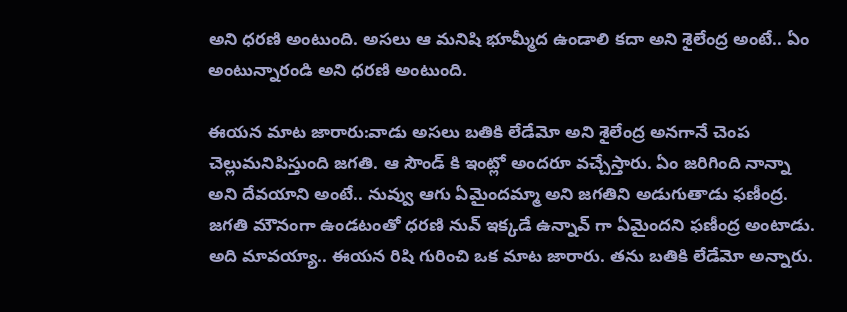అని ధరణి అంటుంది. అసలు ఆ మనిషి భూమ్మీద ఉండాలి కదా అని శైలేంద్ర అంటే.. ఏం అంటున్నారండి అని ధరణి అంటుంది.

ఈయన మాట జారారు:వాడు అసలు బతికి లేడేమో అని శైలేంద్ర అనగానే చెంప చెల్లుమనిపిస్తుంది జగతి. ఆ సౌండ్ కి ఇంట్లో అందరూ వచ్చేస్తారు. ఏం జరిగింది నాన్నా అని దేవయాని అంటే.. నువ్వు ఆగు ఏమైందమ్మా అని జగతిని అడుగుతాడు ఫణీంద్ర. జగతి మౌనంగా ఉండటంతో ధరణి నువ్ ఇక్కడే ఉన్నావ్ గా ఏమైందని ఫణీంద్ర అంటాడు. అది మావయ్యా.. ఈయన రిషి గురించి ఒక మాట జారారు. తను బతికి లేడేమో అన్నారు.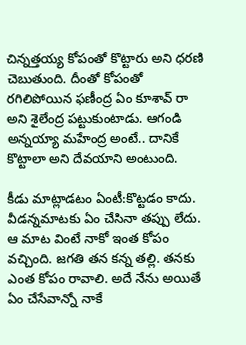చిన్నత్తయ్య కోపంతో కొట్టారు అని ధరణి చెబుతుంది. దీంతో కోపంతో రగిలిపోయిన ఫణీంద్ర ఏం కూశావ్ రా అని శైలేంద్ర పట్టుకుంటాడు. ఆగండి అన్నయ్యా మహేంద్ర అంటే.. దానికే కొట్టాలా అని దేవయాని అంటుంది.

కీడు మాట్లాడటం ఏంటీ:కొట్టడం కాదు. వీడన్నమాటకు ఏం చేసినా తప్పు లేదు. ఆ మాట వింటే నాకో ఇంత కోపం వచ్చింది. జగతి తన కన్న తల్లి. తనకు ఎంత కోపం రావాలి. అదే నేను అయితే ఏం చేసేవాన్నో నాకే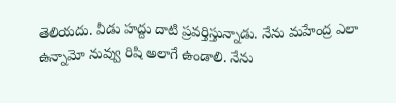తెలియదు. వీడు హద్దు దాటి ప్రవర్తిస్తున్నాడు. నేను మహేంద్ర ఎలా ఉన్నామో నువ్వు రిషి అలాగే ఉండాలి. నేను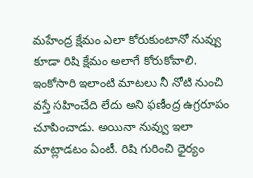మహేంద్ర క్షేమం ఎలా కోరుకుంటానో నువ్వు కూడా రిషి క్షేమం అలాగే కోరుకోవాలి. ఇంకోసారి ఇలాంటి మాటలు నీ నోటి నుంచి వస్తే సహించేది లేదు అని ఫణీంద్ర ఉగ్రరూపం చూపించాడు. అయినా నువ్వు ఇలా మాట్లాడటం ఏంటీ. రిషి గురించి ధైర్యం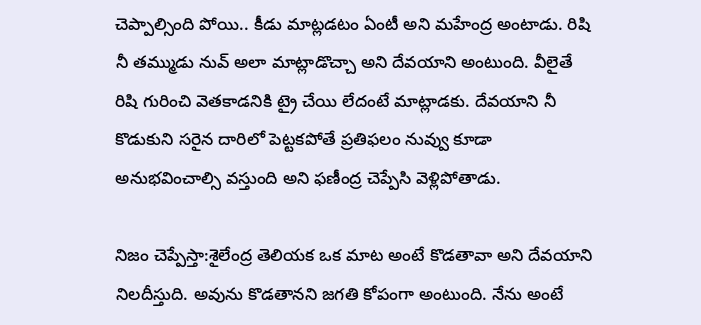చెప్పాల్సింది పోయి.. కీడు మాట్లడటం ఏంటీ అని మహేంద్ర అంటాడు. రిషి నీ తమ్ముడు నువ్ అలా మాట్లాడొచ్చా అని దేవయాని అంటుంది. వీలైతే రిషి గురించి వెతకాడనికి ట్రై చేయి లేదంటే మాట్లాడకు. దేవయాని నీ కొడుకుని సరైన దారిలో పెట్టకపోతే ప్రతిఫలం నువ్వు కూడా అనుభవించాల్సి వస్తుంది అని ఫణీంద్ర చెప్పేసి వెళ్లిపోతాడు.

నిజం చెప్పేస్తా:శైలేంద్ర తెలియక ఒక మాట అంటే కొడతావా అని దేవయాని నిలదీస్తుది. అవును కొడతానని జగతి కోపంగా అంటుంది. నేను అంటే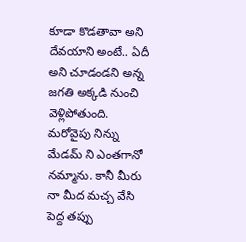కూడా కొడతావా అని దేవయాని అంటే.. ఏదీ అని చూడండని అన్న జగతి అక్కడి నుంచి వెళ్లిపోతుంది. మరోవైపు నిన్ను మేడమ్ ని ఎంతగానో నమ్మాను. కానీ మీరు నా మీద మచ్చ వేసి పెద్ద తప్పు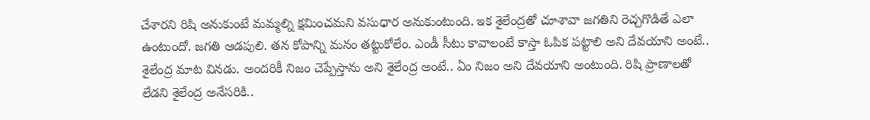చేశారని రిషి అనుకుంటే మమ్మల్ని క్షమించమని వసుధార అనుకుంటుంది. ఇక శైలేంద్రతో చూశావా జగతిని రెచ్చగొడితే ఎలా ఉంటుందో. జగతి ఆడపులి. తన కోపాన్ని మనం తట్టుకోలేం. ఎండీ సీటు కావాలంటే కాస్తా ఓపిక పట్టాలి అని దేవయాని అంటే.. శైలేంద్ర మాట వినడు. అందరికీ నిజం చెప్పేస్తాను అని శైలేంద్ర అంటే.. ఏం నిజం అని దేవయాని అంటుంది. రిషి ప్రాణాలతో లేడని శైలేంద్ర అనేసరికి..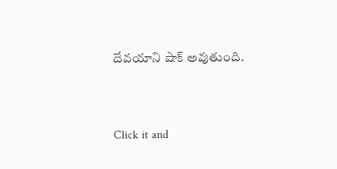దేవయాని షాక్ అవుతుంది.


Click it and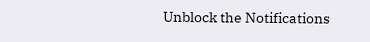Unblock the Notifications